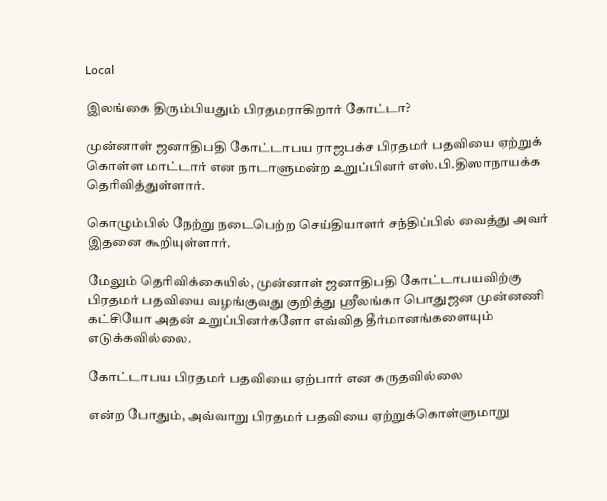Local

இலங்கை திரும்பியதும் பிரதமராகிறார் கோட்டா?

முன்னாள் ஜனாதிபதி கோட்டாபய ராஜபக்ச பிரதமர் பதவியை ஏற்றுக் கொள்ள மாட்டார் என நாடாளுமன்ற உறுப்பினர் எஸ்.பி.திஸாநாயக்க தெரிவித்துள்ளார்.

கொழும்பில் நேற்று நடைபெற்ற செய்தியாளர் சந்திப்பில் வைத்து அவர் இதனை கூறியுள்ளார்.

மேலும் தெரிவிக்கையில், முன்னாள் ஜனாதிபதி கோட்டாபயவிற்கு பிரதமர் பதவியை வழங்குவது குறித்து ஶ்ரீலங்கா பொதுஜன முன்னணி கட்சியோ அதன் உறுப்பினர்களோ எவ்வித தீர்மானங்களையும் எடுக்கவில்லை.

கோட்டாபய பிரதமர் பதவியை ஏற்பார் என கருதவில்லை

என்ற போதும், அவ்வாறு பிரதமர் பதவியை ஏற்றுக்கொள்ளுமாறு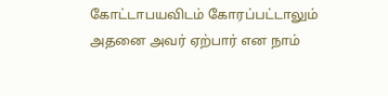கோட்டாபயவிடம் கோரப்பட்டாலும் அதனை அவர் ஏற்பார் என நாம்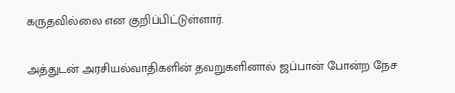கருதவில்லை என குறிப்பிட்டுள்ளார்.

அத்துடன் அரசியல்வாதிகளின் தவறுகளினால் ஜப்பான் போன்ற நேச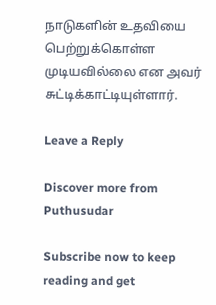நாடுகளின் உதவியை பெற்றுக்கொள்ள முடியவில்லை என அவர் சுட்டிக்காட்டியுள்ளார்.

Leave a Reply

Discover more from Puthusudar

Subscribe now to keep reading and get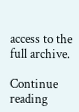access to the full archive.

Continue reading